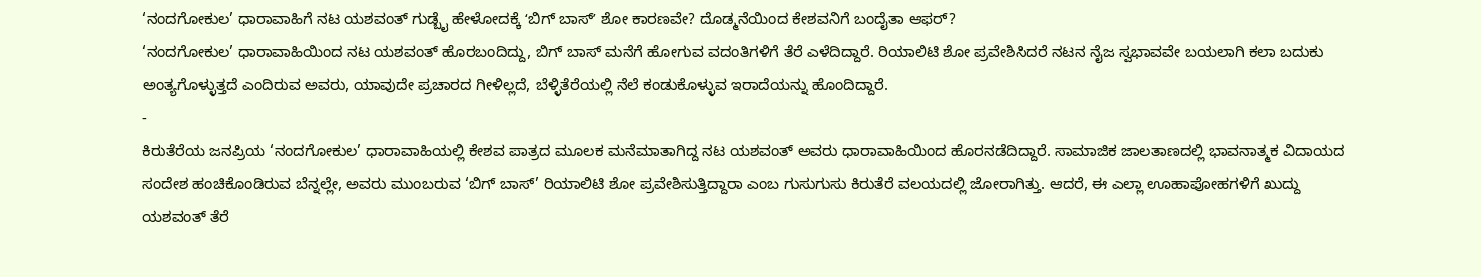‘ನಂದಗೋಕುಲ’ ಧಾರಾವಾಹಿಗೆ ನಟ ಯಶವಂತ್ ಗುಡ್ಬೈ ಹೇಳೋದಕ್ಕೆ ʻಬಿಗ್ ಬಾಸ್ʼ ಶೋ ಕಾರಣವೇ? ದೊಡ್ಮನೆಯಿಂದ ಕೇಶವನಿಗೆ ಬಂದೈತಾ ಆಫರ್?
‘ನಂದಗೋಕುಲ’ ಧಾರಾವಾಹಿಯಿಂದ ನಟ ಯಶವಂತ್ ಹೊರಬಂದಿದ್ದು, ಬಿಗ್ ಬಾಸ್ ಮನೆಗೆ ಹೋಗುವ ವದಂತಿಗಳಿಗೆ ತೆರೆ ಎಳೆದಿದ್ದಾರೆ. ರಿಯಾಲಿಟಿ ಶೋ ಪ್ರವೇಶಿಸಿದರೆ ನಟನ ನೈಜ ಸ್ವಭಾವವೇ ಬಯಲಾಗಿ ಕಲಾ ಬದುಕು ಅಂತ್ಯಗೊಳ್ಳುತ್ತದೆ ಎಂದಿರುವ ಅವರು, ಯಾವುದೇ ಪ್ರಚಾರದ ಗೀಳಿಲ್ಲದೆ, ಬೆಳ್ಳಿತೆರೆಯಲ್ಲಿ ನೆಲೆ ಕಂಡುಕೊಳ್ಳುವ ಇರಾದೆಯನ್ನು ಹೊಂದಿದ್ದಾರೆ.
-
ಕಿರುತೆರೆಯ ಜನಪ್ರಿಯ ‘ನಂದಗೋಕುಲ’ ಧಾರಾವಾಹಿಯಲ್ಲಿ ಕೇಶವ ಪಾತ್ರದ ಮೂಲಕ ಮನೆಮಾತಾಗಿದ್ದ ನಟ ಯಶವಂತ್ ಅವರು ಧಾರಾವಾಹಿಯಿಂದ ಹೊರನಡೆದಿದ್ದಾರೆ. ಸಾಮಾಜಿಕ ಜಾಲತಾಣದಲ್ಲಿ ಭಾವನಾತ್ಮಕ ವಿದಾಯದ ಸಂದೇಶ ಹಂಚಿಕೊಂಡಿರುವ ಬೆನ್ನಲ್ಲೇ, ಅವರು ಮುಂಬರುವ ‘ಬಿಗ್ ಬಾಸ್’ ರಿಯಾಲಿಟಿ ಶೋ ಪ್ರವೇಶಿಸುತ್ತಿದ್ದಾರಾ ಎಂಬ ಗುಸುಗುಸು ಕಿರುತೆರೆ ವಲಯದಲ್ಲಿ ಜೋರಾಗಿತ್ತು. ಆದರೆ, ಈ ಎಲ್ಲಾ ಊಹಾಪೋಹಗಳಿಗೆ ಖುದ್ದು ಯಶವಂತ್ ತೆರೆ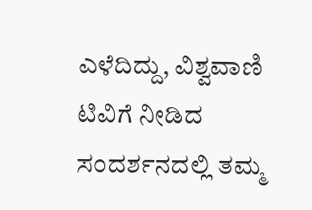ಎಳೆದಿದ್ದು, ವಿಶ್ವವಾಣಿ ಟಿವಿಗೆ ನೀಡಿದ ಸಂದರ್ಶನದಲ್ಲಿ ತಮ್ಮ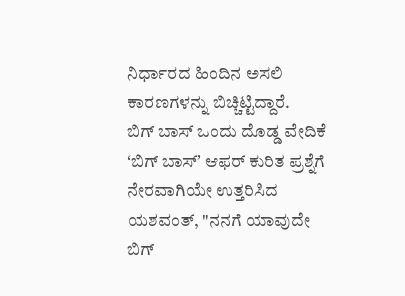ನಿರ್ಧಾರದ ಹಿಂದಿನ ಅಸಲಿ ಕಾರಣಗಳನ್ನು ಬಿಚ್ಚಿಟ್ಟಿದ್ದಾರೆ.
ಬಿಗ್ ಬಾಸ್ ಒಂದು ದೊಡ್ಡ ವೇದಿಕೆ
ʻಬಿಗ್ ಬಾಸ್ʼ ಆಫರ್ ಕುರಿತ ಪ್ರಶ್ನೆಗೆ ನೇರವಾಗಿಯೇ ಉತ್ತರಿಸಿದ ಯಶವಂತ್, "ನನಗೆ ಯಾವುದೇ ಬಿಗ್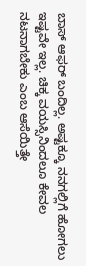ಬಾಸ್ ಆಫರ್ ಬಂದಿಲ್ಲ. ಅಷ್ಟಕ್ಕೂ ನನಗಲ್ಲಿಗೆ ಹೋಗಲು ಇಷ್ಟವೇ ಇಲ್ಲ. ಚಿಕ್ಕ ವಯಸ್ಸಿನಿಂದಲೂ ಕೇವಲ ನಟನಾಗಬೇಕು ಎಂಬ ಆಸೆಯಿತ್ತೇ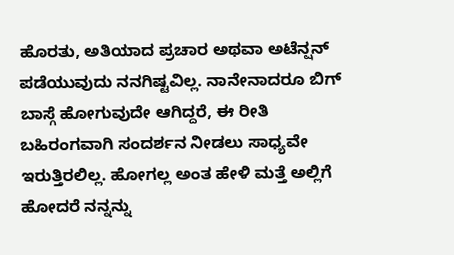ಹೊರತು, ಅತಿಯಾದ ಪ್ರಚಾರ ಅಥವಾ ಅಟೆನ್ಷನ್ ಪಡೆಯುವುದು ನನಗಿಷ್ಟವಿಲ್ಲ. ನಾನೇನಾದರೂ ಬಿಗ್ ಬಾಸ್ಗೆ ಹೋಗುವುದೇ ಆಗಿದ್ದರೆ, ಈ ರೀತಿ ಬಹಿರಂಗವಾಗಿ ಸಂದರ್ಶನ ನೀಡಲು ಸಾಧ್ಯವೇ ಇರುತ್ತಿರಲಿಲ್ಲ. ಹೋಗಲ್ಲ ಅಂತ ಹೇಳಿ ಮತ್ತೆ ಅಲ್ಲಿಗೆ ಹೋದರೆ ನನ್ನನ್ನು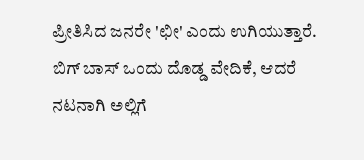ಪ್ರೀತಿಸಿದ ಜನರೇ 'ಛೀ' ಎಂದು ಉಗಿಯುತ್ತಾರೆ. ಬಿಗ್ ಬಾಸ್ ಒಂದು ದೊಡ್ಡ ವೇದಿಕೆ, ಆದರೆ ನಟನಾಗಿ ಅಲ್ಲಿಗೆ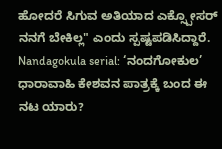ಹೋದರೆ ಸಿಗುವ ಅತಿಯಾದ ಎಕ್ಸ್ಪೋಸರ್ ನನಗೆ ಬೇಕಿಲ್ಲ" ಎಂದು ಸ್ಪಷ್ಟಪಡಿಸಿದ್ದಾರೆ.
Nandagokula serial: ‘ನಂದಗೋಕುಲ’ ಧಾರಾವಾಹಿ ಕೇಶವನ ಪಾತ್ರಕ್ಕೆ ಬಂದ ಈ ನಟ ಯಾರು?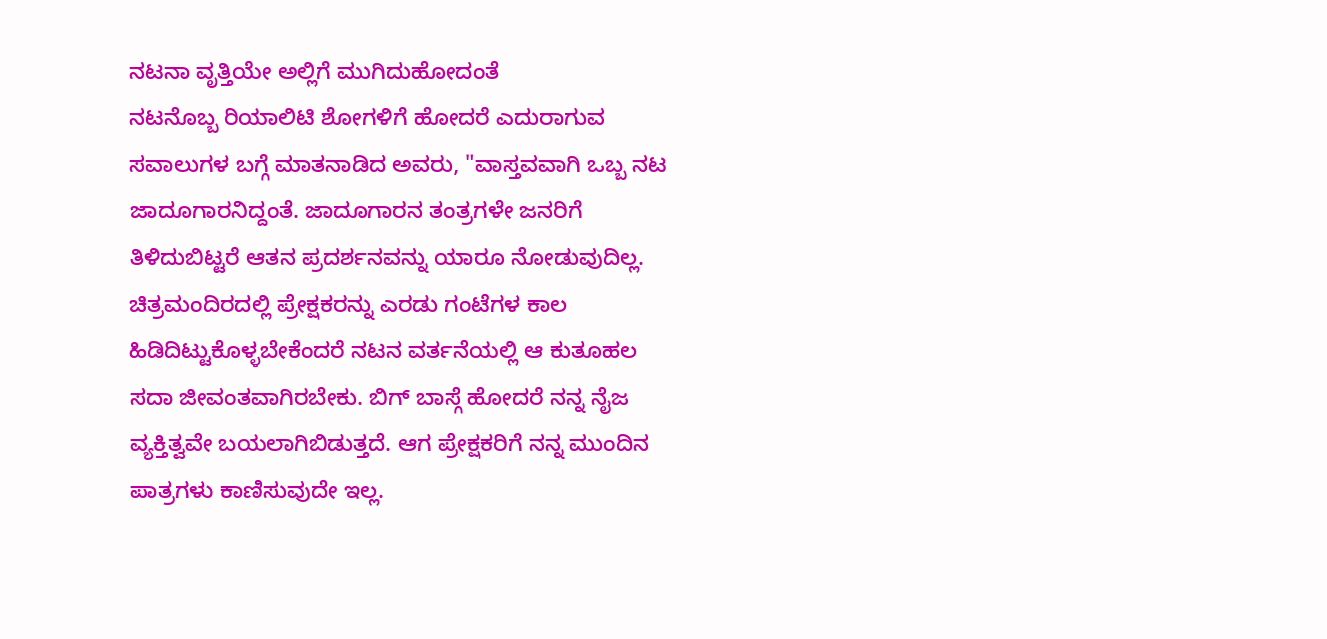ನಟನಾ ವೃತ್ತಿಯೇ ಅಲ್ಲಿಗೆ ಮುಗಿದುಹೋದಂತೆ
ನಟನೊಬ್ಬ ರಿಯಾಲಿಟಿ ಶೋಗಳಿಗೆ ಹೋದರೆ ಎದುರಾಗುವ ಸವಾಲುಗಳ ಬಗ್ಗೆ ಮಾತನಾಡಿದ ಅವರು, "ವಾಸ್ತವವಾಗಿ ಒಬ್ಬ ನಟ ಜಾದೂಗಾರನಿದ್ದಂತೆ. ಜಾದೂಗಾರನ ತಂತ್ರಗಳೇ ಜನರಿಗೆ ತಿಳಿದುಬಿಟ್ಟರೆ ಆತನ ಪ್ರದರ್ಶನವನ್ನು ಯಾರೂ ನೋಡುವುದಿಲ್ಲ. ಚಿತ್ರಮಂದಿರದಲ್ಲಿ ಪ್ರೇಕ್ಷಕರನ್ನು ಎರಡು ಗಂಟೆಗಳ ಕಾಲ ಹಿಡಿದಿಟ್ಟುಕೊಳ್ಳಬೇಕೆಂದರೆ ನಟನ ವರ್ತನೆಯಲ್ಲಿ ಆ ಕುತೂಹಲ ಸದಾ ಜೀವಂತವಾಗಿರಬೇಕು. ಬಿಗ್ ಬಾಸ್ಗೆ ಹೋದರೆ ನನ್ನ ನೈಜ ವ್ಯಕ್ತಿತ್ವವೇ ಬಯಲಾಗಿಬಿಡುತ್ತದೆ. ಆಗ ಪ್ರೇಕ್ಷಕರಿಗೆ ನನ್ನ ಮುಂದಿನ ಪಾತ್ರಗಳು ಕಾಣಿಸುವುದೇ ಇಲ್ಲ.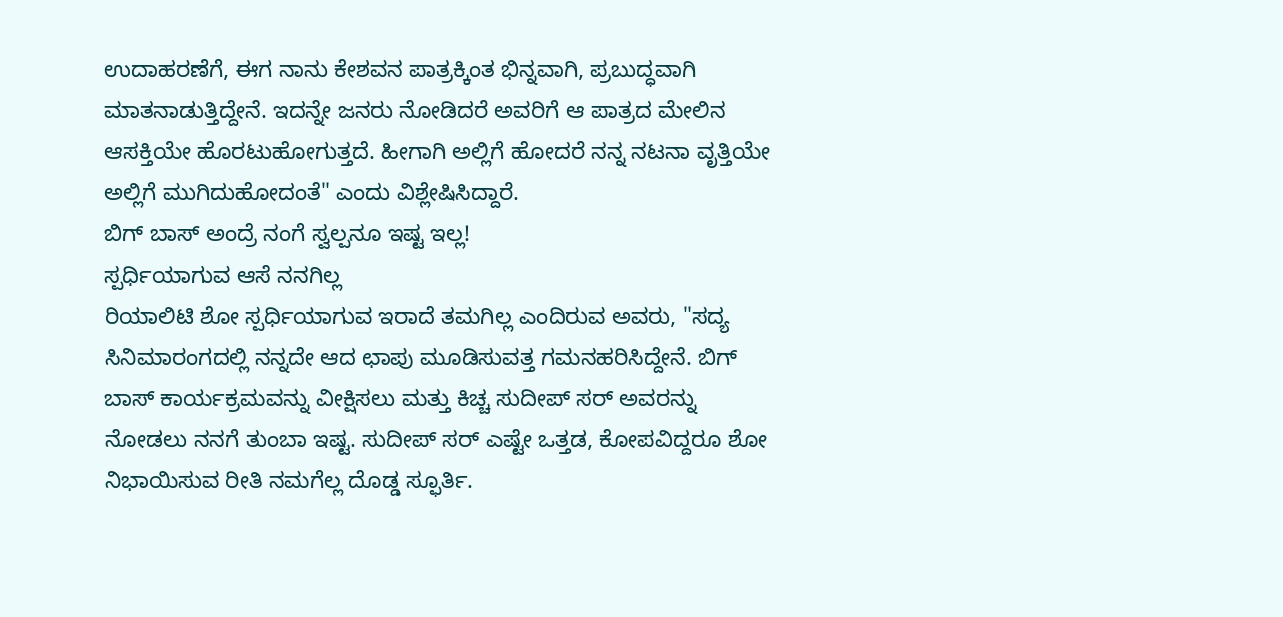ಉದಾಹರಣೆಗೆ, ಈಗ ನಾನು ಕೇಶವನ ಪಾತ್ರಕ್ಕಿಂತ ಭಿನ್ನವಾಗಿ, ಪ್ರಬುದ್ಧವಾಗಿ ಮಾತನಾಡುತ್ತಿದ್ದೇನೆ. ಇದನ್ನೇ ಜನರು ನೋಡಿದರೆ ಅವರಿಗೆ ಆ ಪಾತ್ರದ ಮೇಲಿನ ಆಸಕ್ತಿಯೇ ಹೊರಟುಹೋಗುತ್ತದೆ. ಹೀಗಾಗಿ ಅಲ್ಲಿಗೆ ಹೋದರೆ ನನ್ನ ನಟನಾ ವೃತ್ತಿಯೇ ಅಲ್ಲಿಗೆ ಮುಗಿದುಹೋದಂತೆ" ಎಂದು ವಿಶ್ಲೇಷಿಸಿದ್ದಾರೆ.
ಬಿಗ್ ಬಾಸ್ ಅಂದ್ರೆ ನಂಗೆ ಸ್ವಲ್ಪನೂ ಇಷ್ಟ ಇಲ್ಲ!
ಸ್ಪರ್ಧಿಯಾಗುವ ಆಸೆ ನನಗಿಲ್ಲ
ರಿಯಾಲಿಟಿ ಶೋ ಸ್ಪರ್ಧಿಯಾಗುವ ಇರಾದೆ ತಮಗಿಲ್ಲ ಎಂದಿರುವ ಅವರು, "ಸದ್ಯ ಸಿನಿಮಾರಂಗದಲ್ಲಿ ನನ್ನದೇ ಆದ ಛಾಪು ಮೂಡಿಸುವತ್ತ ಗಮನಹರಿಸಿದ್ದೇನೆ. ಬಿಗ್ ಬಾಸ್ ಕಾರ್ಯಕ್ರಮವನ್ನು ವೀಕ್ಷಿಸಲು ಮತ್ತು ಕಿಚ್ಚ ಸುದೀಪ್ ಸರ್ ಅವರನ್ನು ನೋಡಲು ನನಗೆ ತುಂಬಾ ಇಷ್ಟ. ಸುದೀಪ್ ಸರ್ ಎಷ್ಟೇ ಒತ್ತಡ, ಕೋಪವಿದ್ದರೂ ಶೋ ನಿಭಾಯಿಸುವ ರೀತಿ ನಮಗೆಲ್ಲ ದೊಡ್ಡ ಸ್ಫೂರ್ತಿ.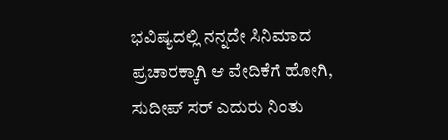ಭವಿಷ್ಯದಲ್ಲಿ ನನ್ನದೇ ಸಿನಿಮಾದ ಪ್ರಚಾರಕ್ಕಾಗಿ ಆ ವೇದಿಕೆಗೆ ಹೋಗಿ, ಸುದೀಪ್ ಸರ್ ಎದುರು ನಿಂತು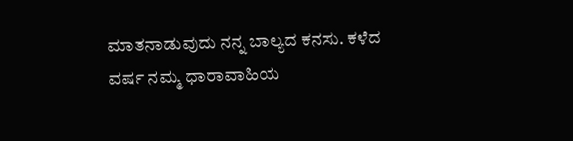ಮಾತನಾಡುವುದು ನನ್ನ ಬಾಲ್ಯದ ಕನಸು. ಕಳೆದ ವರ್ಷ ನಮ್ಮ ಧಾರಾವಾಹಿಯ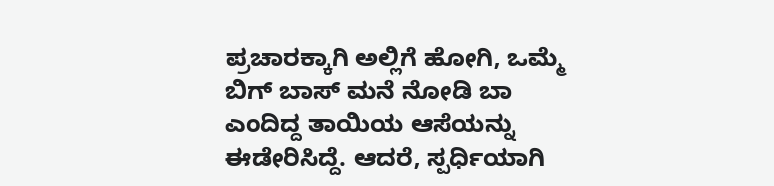ಪ್ರಚಾರಕ್ಕಾಗಿ ಅಲ್ಲಿಗೆ ಹೋಗಿ, ಒಮ್ಮೆ ಬಿಗ್ ಬಾಸ್ ಮನೆ ನೋಡಿ ಬಾ ಎಂದಿದ್ದ ತಾಯಿಯ ಆಸೆಯನ್ನು ಈಡೇರಿಸಿದ್ದೆ. ಆದರೆ, ಸ್ಪರ್ಧಿಯಾಗಿ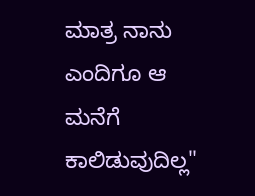ಮಾತ್ರ ನಾನು ಎಂದಿಗೂ ಆ ಮನೆಗೆ ಕಾಲಿಡುವುದಿಲ್ಲ"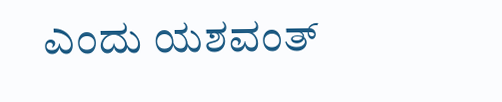ಎಂದು ಯಶವಂತ್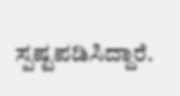ಸ್ಪಷ್ಟಪಡಿಸಿದ್ದಾರೆ.